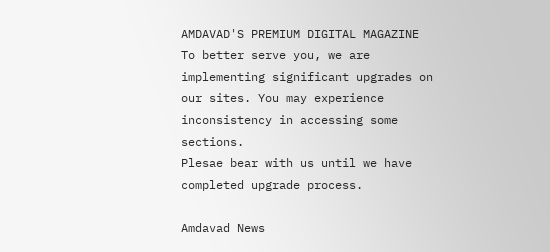AMDAVAD'S PREMIUM DIGITAL MAGAZINE
To better serve you, we are implementing significant upgrades on our sites. You may experience inconsistency in accessing some sections.
Plesae bear with us until we have completed upgrade process.

Amdavad News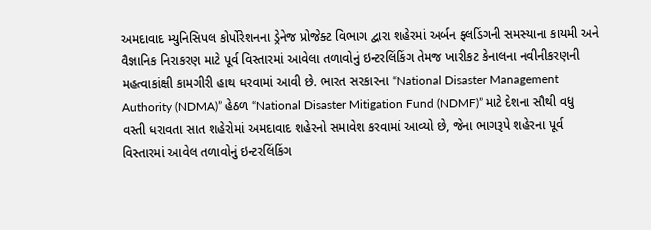અમદાવાદ મ્યુનિસિપલ કોર્પોરેશનના ડ્રેનેજ પ્રોજેક્ટ વિભાગ દ્વારા શહેરમાં અર્બન ફ્લડિંગની સમસ્યાના કાયમી અને વૈજ્ઞાનિક નિરાકરણ માટે પૂર્વ વિસ્તારમાં આવેલા તળાવોનું ઇન્ટરલિંકિંગ તેમજ ખારીકટ કેનાલના નવીનીકરણની મહત્વાકાંક્ષી કામગીરી હાથ ધરવામાં આવી છે. ભારત સરકારના “National Disaster Management Authority (NDMA)” હેઠળ “National Disaster Mitigation Fund (NDMF)” માટે દેશના સૌથી વધુ વસ્તી ધરાવતા સાત શહેરોમાં અમદાવાદ શહેરનો સમાવેશ કરવામાં આવ્યો છે, જેના ભાગરૂપે શહેરના પૂર્વ વિસ્તારમાં આવેલ તળાવોનું ઇન્ટરલિંકિંગ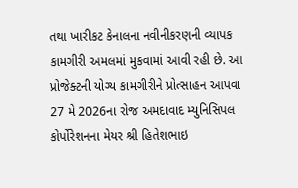તથા ખારીકટ કેનાલના નવીનીકરણની વ્યાપક કામગીરી અમલમાં મુકવામાં આવી રહી છે. આ પ્રોજેક્ટની યોગ્ય કામગીરીને પ્રોત્સાહન આપવા 27 મે 2026ના રોજ અમદાવાદ મ્યુનિસિપલ કોર્પોરેશનના મેયર શ્રી હિતેશભાઇ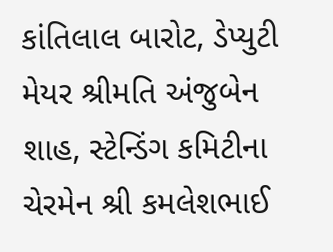કાંતિલાલ બારોટ, ડેપ્યુટી મેયર શ્રીમતિ અંજુબેન શાહ, સ્ટેન્ડિંગ કમિટીના ચેરમેન શ્રી કમલેશભાઈ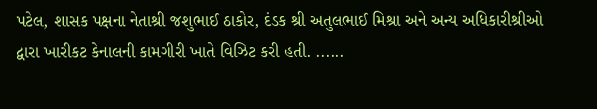પટેલ, શાસક પક્ષના નેતાશ્રી જશુભાઈ ઠાકોર, દંડક શ્રી અતુલભાઈ મિશ્રા અને અન્ય અધિકારીશ્રીઓ દ્વારા ખારીકટ કેનાલની કામગીરી ખાતે વિઝિટ કરી હતી. ......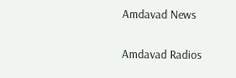Amdavad News

Amdavad Radios